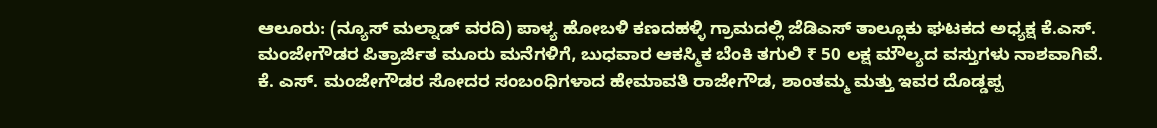ಆಲೂರು: (ನ್ಯೂಸ್ ಮಲ್ನಾಡ್ ವರದಿ) ಪಾಳ್ಯ ಹೋಬಳಿ ಕಣದಹಳ್ಳಿ ಗ್ರಾಮದಲ್ಲಿ ಜೆಡಿಎಸ್ ತಾಲ್ಲೂಕು ಘಟಕದ ಅಧ್ಯಕ್ಷ ಕೆ.ಎಸ್. ಮಂಜೇಗೌಡರ ಪಿತ್ರಾರ್ಜಿತ ಮೂರು ಮನೆಗಳಿಗೆ, ಬುಧವಾರ ಆಕಸ್ಮಿಕ ಬೆಂಕಿ ತಗುಲಿ ₹ 50 ಲಕ್ಷ ಮೌಲ್ಯದ ವಸ್ತುಗಳು ನಾಶವಾಗಿವೆ.
ಕೆ. ಎಸ್. ಮಂಜೇಗೌಡರ ಸೋದರ ಸಂಬಂಧಿಗಳಾದ ಹೇಮಾವತಿ ರಾಜೇಗೌಡ, ಶಾಂತಮ್ಮ ಮತ್ತು ಇವರ ದೊಡ್ಡಪ್ಪ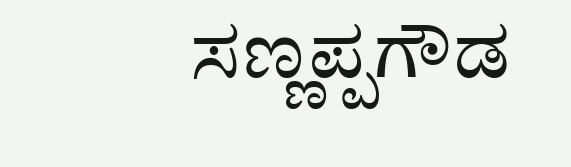ಸಣ್ಣಪ್ಪಗೌಡ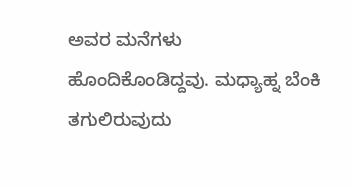ಅವರ ಮನೆಗಳು ಹೊಂದಿಕೊಂಡಿದ್ದವು. ಮಧ್ಯಾಹ್ನ ಬೆಂಕಿ ತಗುಲಿರುವುದು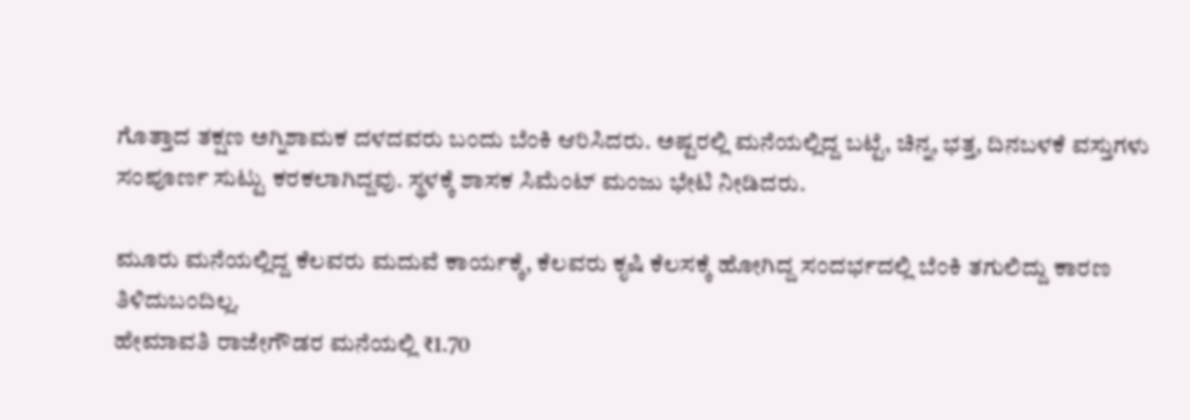ಗೊತ್ತಾದ ತಕ್ಷಣ ಅಗ್ನಿಶಾಮಕ ದಳದವರು ಬಂದು ಬೆಂಕಿ ಆರಿಸಿದರು. ಅಷ್ಟರಲ್ಲಿ ಮನೆಯಲ್ಲಿದ್ದ ಬಟ್ಟೆ, ಚಿನ್ನ, ಭತ್ತ, ದಿನಬಳಕೆ ವಸ್ತುಗಳು ಸಂಪೂರ್ಣ ಸುಟ್ಟು ಕರಕಲಾಗಿದ್ದವು. ಸ್ಥಳಕ್ಕೆ ಶಾಸಕ ಸಿಮೆಂಟ್ ಮಂಜು ಭೇಟಿ ನೀಡಿದರು.

ಮೂರು ಮನೆಯಲ್ಲಿದ್ದ ಕೆಲವರು ಮದುವೆ ಕಾರ್ಯಕ್ಕೆ, ಕೆಲವರು ಕೃಷಿ ಕೆಲಸಕ್ಕೆ ಹೋಗಿದ್ದ ಸಂದರ್ಭದಲ್ಲಿ ಬೆಂಕಿ ತಗುಲಿದ್ದು ಕಾರಣ ತಿಳಿದುಬಂದಿಲ್ಲ.
ಹೇಮಾವತಿ ರಾಜೇಗೌಡರ ಮನೆಯಲ್ಲಿ ₹1.70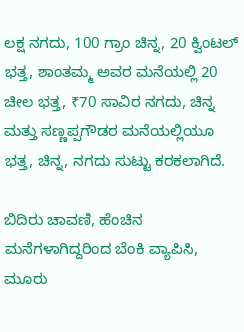ಲಕ್ಷ ನಗದು, 100 ಗ್ರಾಂ ಚಿನ್ನ, 20 ಕ್ವಿಂಟಲ್ ಭತ್ತ, ಶಾಂತಮ್ಮ ಅವರ ಮನೆಯಲ್ಲಿ 20 ಚೀಲ ಭತ್ತ, ₹70 ಸಾವಿರ ನಗದು, ಚಿನ್ನ ಮತ್ತು ಸಣ್ಣಪ್ಪಗೌಡರ ಮನೆಯಲ್ಲಿಯೂ ಭತ್ತ, ಚಿನ್ನ, ನಗದು ಸುಟ್ಟು ಕರಕಲಾಗಿದೆ.

ಬಿದಿರು ಚಾವಣಿ, ಹೆಂಚಿನ ಮನೆಗಳಾಗಿದ್ದರಿಂದ ಬೆಂಕಿ ವ್ಯಾಪಿಸಿ, ಮೂರು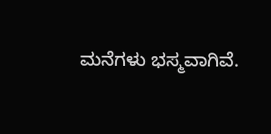ಮನೆಗಳು ಭಸ್ಮವಾಗಿವೆ.